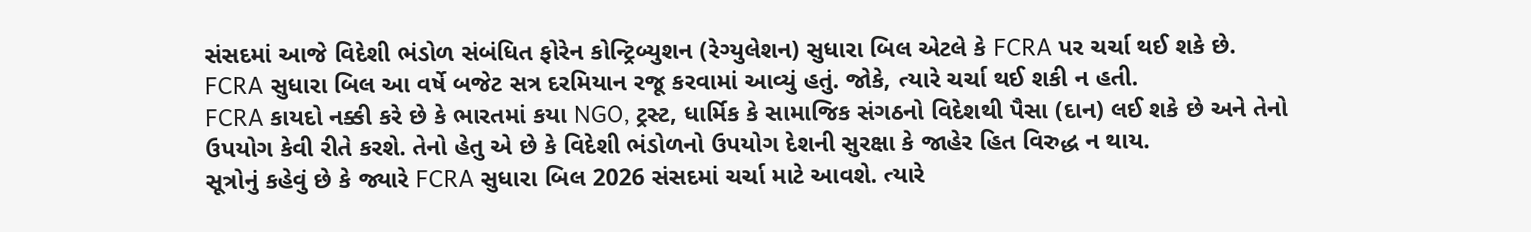સંસદમાં આજે વિદેશી ભંડોળ સંબંધિત ફોરેન કોન્ટ્રિબ્યુશન (રેગ્યુલેશન) સુધારા બિલ એટલે કે FCRA પર ચર્ચા થઈ શકે છે. FCRA સુધારા બિલ આ વર્ષે બજેટ સત્ર દરમિયાન રજૂ કરવામાં આવ્યું હતું. જોકે, ત્યારે ચર્ચા થઈ શકી ન હતી.
FCRA કાયદો નક્કી કરે છે કે ભારતમાં કયા NGO, ટ્રસ્ટ, ધાર્મિક કે સામાજિક સંગઠનો વિદેશથી પૈસા (દાન) લઈ શકે છે અને તેનો ઉપયોગ કેવી રીતે કરશે. તેનો હેતુ એ છે કે વિદેશી ભંડોળનો ઉપયોગ દેશની સુરક્ષા કે જાહેર હિત વિરુદ્ધ ન થાય.
સૂત્રોનું કહેવું છે કે જ્યારે FCRA સુધારા બિલ 2026 સંસદમાં ચર્ચા માટે આવશે. ત્યારે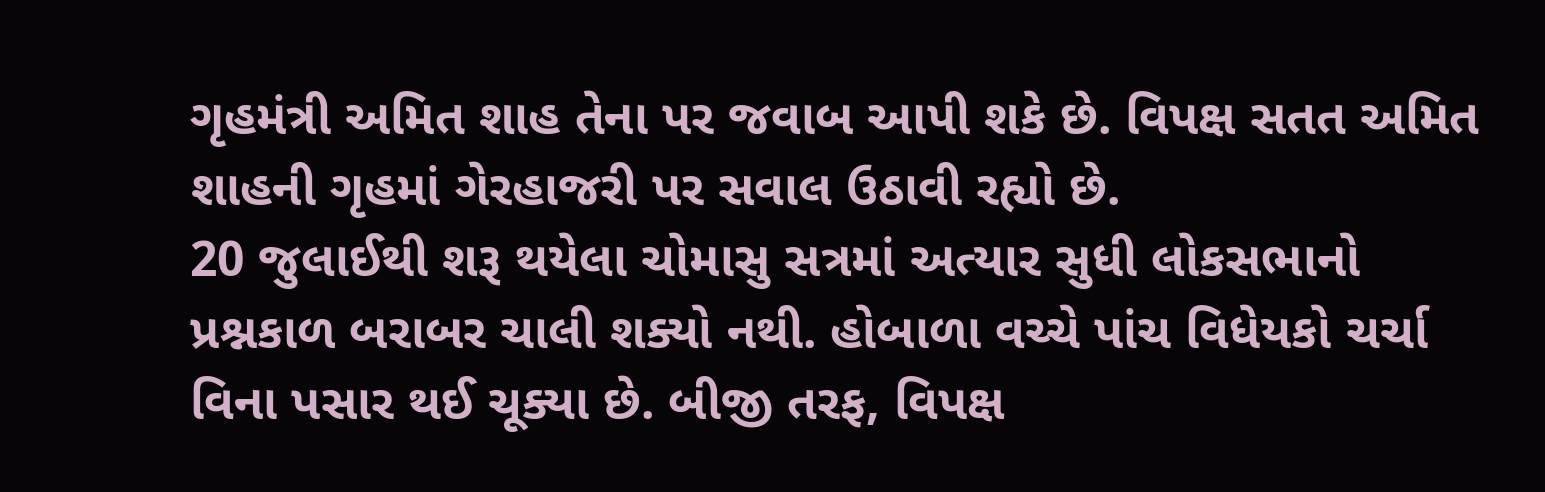ગૃહમંત્રી અમિત શાહ તેના પર જવાબ આપી શકે છે. વિપક્ષ સતત અમિત શાહની ગૃહમાં ગેરહાજરી પર સવાલ ઉઠાવી રહ્યો છે.
20 જુલાઈથી શરૂ થયેલા ચોમાસુ સત્રમાં અત્યાર સુધી લોકસભાનો પ્રશ્નકાળ બરાબર ચાલી શક્યો નથી. હોબાળા વચ્ચે પાંચ વિધેયકો ચર્ચા વિના પસાર થઈ ચૂક્યા છે. બીજી તરફ, વિપક્ષ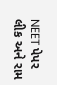NEET પેપર લીક અને રામ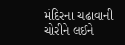મંદિરના ચઢાવાની ચોરીને લઈને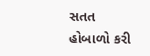સતત હોબાળો કરી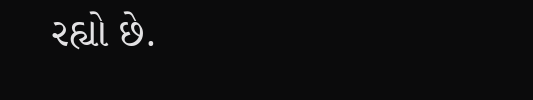રહ્યો છે.